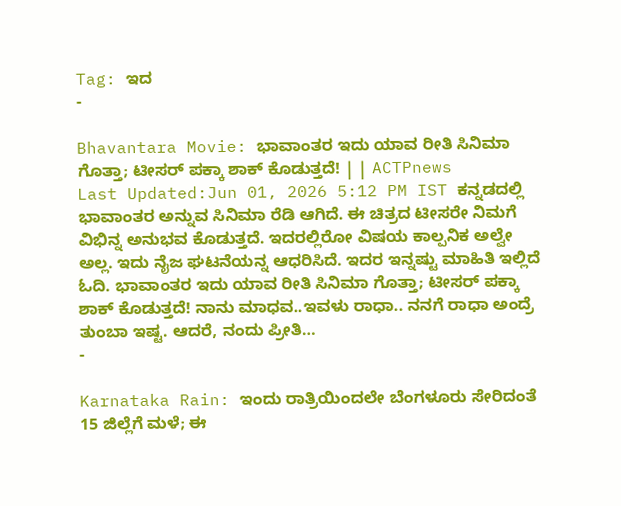Tag: ಇದ
-

Bhavantara Movie: ಭಾವಾಂತರ ಇದು ಯಾವ ರೀತಿ ಸಿನಿಮಾ ಗೊತ್ತಾ; ಟೀಸರ್ ಪಕ್ಕಾ ಶಾಕ್ ಕೊಡುತ್ತದೆ! | | ACTPnews
Last Updated:Jun 01, 2026 5:12 PM IST ಕನ್ನಡದಲ್ಲಿ ಭಾವಾಂತರ ಅನ್ನುವ ಸಿನಿಮಾ ರೆಡಿ ಆಗಿದೆ. ಈ ಚಿತ್ರದ ಟೀಸರೇ ನಿಮಗೆ ವಿಭಿನ್ನ ಅನುಭವ ಕೊಡುತ್ತದೆ. ಇದರಲ್ಲಿರೋ ವಿಷಯ ಕಾಲ್ಪನಿಕ ಅಲ್ವೇ ಅಲ್ಲ. ಇದು ನೈಜ ಘಟನೆಯನ್ನ ಆಧರಿಸಿದೆ. ಇದರ ಇನ್ನಷ್ಟು ಮಾಹಿತಿ ಇಲ್ಲಿದೆ ಓದಿ. ಭಾವಾಂತರ ಇದು ಯಾವ ರೀತಿ ಸಿನಿಮಾ ಗೊತ್ತಾ; ಟೀಸರ್ ಪಕ್ಕಾ ಶಾಕ್ ಕೊಡುತ್ತದೆ! ನಾನು ಮಾಧವ..ಇವಳು ರಾಧಾ.. ನನಗೆ ರಾಧಾ ಅಂದ್ರೆ ತುಂಬಾ ಇಷ್ಟ. ಆದರೆ, ನಂದು ಪ್ರೀತಿ…
-

Karnataka Rain: ಇಂದು ರಾತ್ರಿಯಿಂದಲೇ ಬೆಂಗಳೂರು ಸೇರಿದಂತೆ 15 ಜಿಲ್ಲೆಗೆ ಮಳೆ; ಈ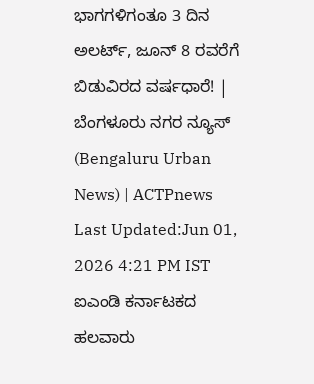ಭಾಗಗಳಿಗಂತೂ 3 ದಿನ ಅಲರ್ಟ್, ಜೂನ್ 8 ರವರೆಗೆ ಬಿಡುವಿರದ ವರ್ಷಧಾರೆ! | ಬೆಂಗಳೂರು ನಗರ ನ್ಯೂಸ್ (Bengaluru Urban News) | ACTPnews
Last Updated:Jun 01, 2026 4:21 PM IST ಐಎಂಡಿ ಕರ್ನಾಟಕದ ಹಲವಾರು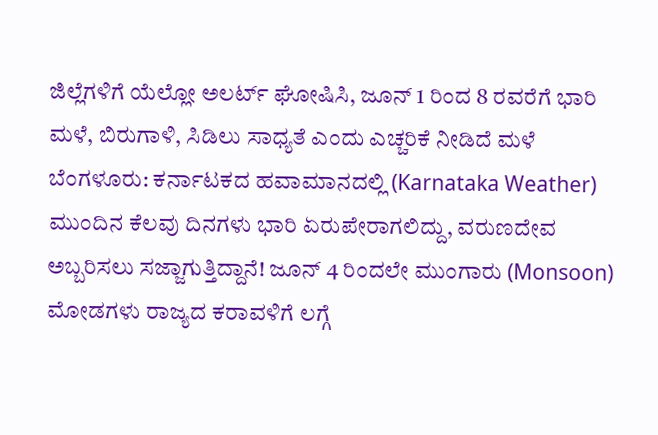ಜಿಲ್ಲೆಗಳಿಗೆ ಯೆಲ್ಲೋ ಅಲರ್ಟ್ ಘೋಷಿಸಿ, ಜೂನ್ 1 ರಿಂದ 8 ರವರೆಗೆ ಭಾರಿ ಮಳೆ, ಬಿರುಗಾಳಿ, ಸಿಡಿಲು ಸಾಧ್ಯತೆ ಎಂದು ಎಚ್ಚರಿಕೆ ನೀಡಿದೆ ಮಳೆ ಬೆಂಗಳೂರು: ಕರ್ನಾಟಕದ ಹವಾಮಾನದಲ್ಲಿ (Karnataka Weather) ಮುಂದಿನ ಕೆಲವು ದಿನಗಳು ಭಾರಿ ಏರುಪೇರಾಗಲಿದ್ದು, ವರುಣದೇವ ಅಬ್ಬರಿಸಲು ಸಜ್ಜಾಗುತ್ತಿದ್ದಾನೆ! ಜೂನ್ 4 ರಿಂದಲೇ ಮುಂಗಾರು (Monsoon) ಮೋಡಗಳು ರಾಜ್ಯದ ಕರಾವಳಿಗೆ ಲಗ್ಗೆ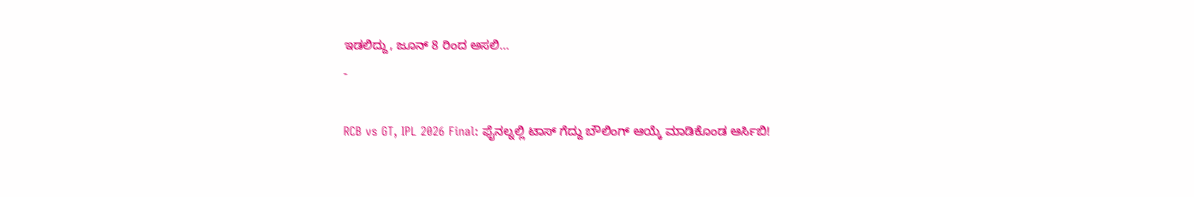ಇಡಲಿದ್ದು, ಜೂನ್ 8 ರಿಂದ ಅಸಲಿ…
-

RCB vs GT, IPL 2026 Final: ಫೈನಲ್ನಲ್ಲಿ ಟಾಸ್ ಗೆದ್ದು ಬೌಲಿಂಗ್ ಆಯ್ಕೆ ಮಾಡಿಕೊಂಡ ಆರ್ಸಿಬಿ!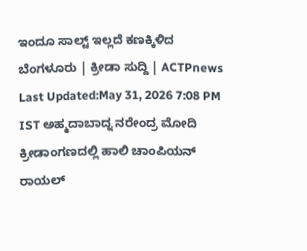ಇಂದೂ ಸಾಲ್ಟ್ ಇಲ್ಲದೆ ಕಣಕ್ಕಿಳಿದ ಬೆಂಗಳೂರು | ಕ್ರೀಡಾ ಸುದ್ದಿ | ACTPnews
Last Updated:May 31, 2026 7:08 PM IST ಅಹ್ಮದಾಬಾದ್ನ ನರೇಂದ್ರ ಮೋದಿ ಕ್ರೀಡಾಂಗಣದಲ್ಲಿ ಹಾಲಿ ಚಾಂಪಿಯನ್ ರಾಯಲ್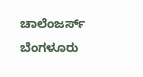ಚಾಲೆಂಜರ್ಸ್ ಬೆಂಗಳೂರು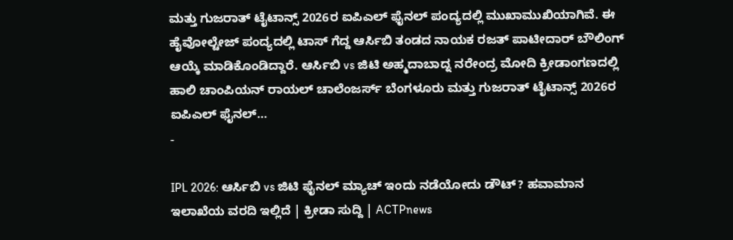ಮತ್ತು ಗುಜರಾತ್ ಟೈಟಾನ್ಸ್ 2026ರ ಐಪಿಎಲ್ ಫೈನಲ್ ಪಂದ್ಯದಲ್ಲಿ ಮುಖಾಮುಖಿಯಾಗಿವೆ. ಈ ಹೈವೋಲ್ಟೇಜ್ ಪಂದ್ಯದಲ್ಲಿ ಟಾಸ್ ಗೆದ್ದ ಆರ್ಸಿಬಿ ತಂಡದ ನಾಯಕ ರಜತ್ ಪಾಟೀದಾರ್ ಬೌಲಿಂಗ್ ಆಯ್ಕೆ ಮಾಡಿಕೊಂಡಿದ್ದಾರೆ. ಆರ್ಸಿಬಿ vs ಜಿಟಿ ಅಹ್ಮದಾಬಾದ್ನ ನರೇಂದ್ರ ಮೋದಿ ಕ್ರೀಡಾಂಗಣದಲ್ಲಿ ಹಾಲಿ ಚಾಂಪಿಯನ್ ರಾಯಲ್ ಚಾಲೆಂಜರ್ಸ್ ಬೆಂಗಳೂರು ಮತ್ತು ಗುಜರಾತ್ ಟೈಟಾನ್ಸ್ 2026ರ ಐಪಿಎಲ್ ಫೈನಲ್…
-

IPL 2026: ಆರ್ಸಿಬಿ vs ಜಿಟಿ ಫೈನಲ್ ಮ್ಯಾಚ್ ಇಂದು ನಡೆಯೋದು ಡೌಟ್? ಹವಾಮಾನ ಇಲಾಖೆಯ ವರದಿ ಇಲ್ಲಿದೆ | ಕ್ರೀಡಾ ಸುದ್ದಿ | ACTPnews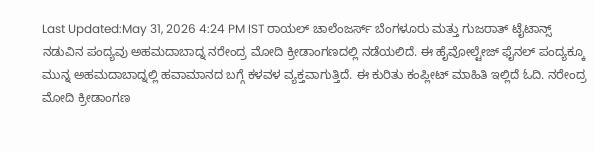Last Updated:May 31, 2026 4:24 PM IST ರಾಯಲ್ ಚಾಲೆಂಜರ್ಸ್ ಬೆಂಗಳೂರು ಮತ್ತು ಗುಜರಾತ್ ಟೈಟಾನ್ಸ್ ನಡುವಿನ ಪಂದ್ಯವು ಅಹಮದಾಬಾದ್ನ ನರೇಂದ್ರ ಮೋದಿ ಕ್ರೀಡಾಂಗಣದಲ್ಲಿ ನಡೆಯಲಿದೆ. ಈ ಹೈವೋಲ್ಟೇಜ್ ಫೈನಲ್ ಪಂದ್ಯಕ್ಕೂ ಮುನ್ನ ಅಹಮದಾಬಾದ್ನಲ್ಲಿ ಹವಾಮಾನದ ಬಗ್ಗೆ ಕಳವಳ ವ್ಯಕ್ತವಾಗುತ್ತಿದೆ. ಈ ಕುರಿತು ಕಂಪ್ಲೀಟ್ ಮಾಹಿತಿ ಇಲ್ಲಿದೆ ಓದಿ. ನರೇಂದ್ರ ಮೋದಿ ಕ್ರೀಡಾಂಗಣ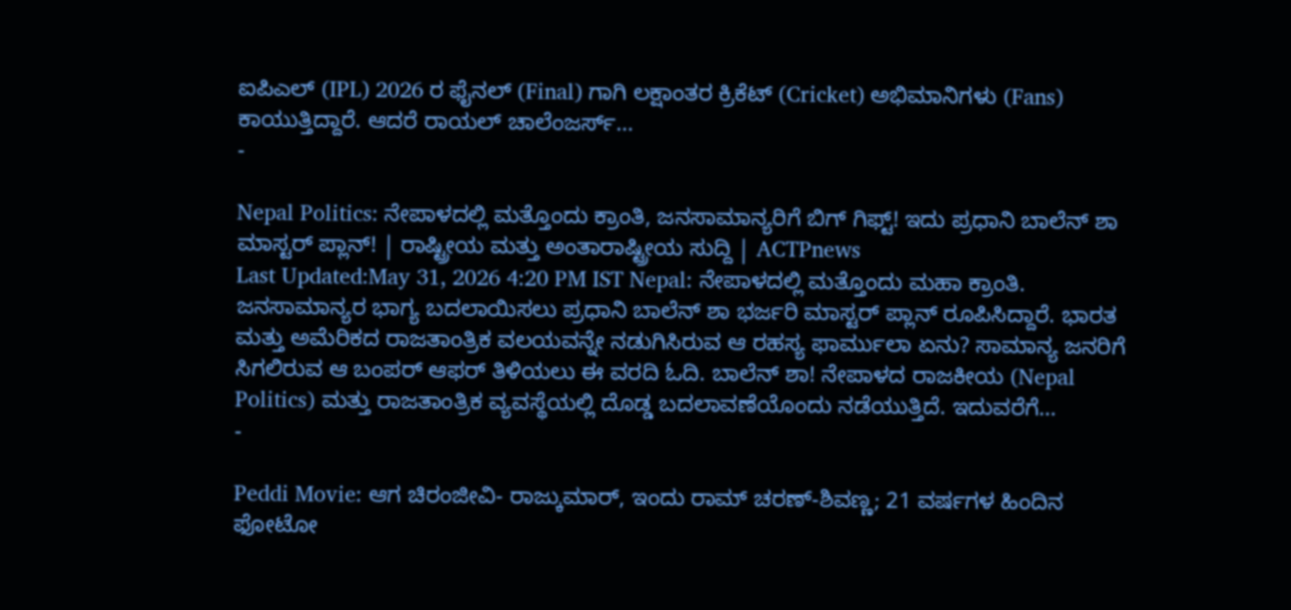ಐಪಿಎಲ್ (IPL) 2026 ರ ಫೈನಲ್ (Final) ಗಾಗಿ ಲಕ್ಷಾಂತರ ಕ್ರಿಕೆಟ್ (Cricket) ಅಭಿಮಾನಿಗಳು (Fans) ಕಾಯುತ್ತಿದ್ದಾರೆ. ಆದರೆ ರಾಯಲ್ ಚಾಲೆಂಜರ್ಸ್…
-

Nepal Politics: ನೇಪಾಳದಲ್ಲಿ ಮತ್ತೊಂದು ಕ್ರಾಂತಿ, ಜನಸಾಮಾನ್ಯರಿಗೆ ಬಿಗ್ ಗಿಫ್ಟ್! ಇದು ಪ್ರಧಾನಿ ಬಾಲೆನ್ ಶಾ ಮಾಸ್ಟರ್ ಪ್ಲಾನ್! | ರಾಷ್ಟ್ರೀಯ ಮತ್ತು ಅಂತಾರಾಷ್ಟ್ರೀಯ ಸುದ್ದಿ | ACTPnews
Last Updated:May 31, 2026 4:20 PM IST Nepal: ನೇಪಾಳದಲ್ಲಿ ಮತ್ತೊಂದು ಮಹಾ ಕ್ರಾಂತಿ. ಜನಸಾಮಾನ್ಯರ ಭಾಗ್ಯ ಬದಲಾಯಿಸಲು ಪ್ರಧಾನಿ ಬಾಲೆನ್ ಶಾ ಭರ್ಜರಿ ಮಾಸ್ಟರ್ ಪ್ಲಾನ್ ರೂಪಿಸಿದ್ದಾರೆ. ಭಾರತ ಮತ್ತು ಅಮೆರಿಕದ ರಾಜತಾಂತ್ರಿಕ ವಲಯವನ್ನೇ ನಡುಗಿಸಿರುವ ಆ ರಹಸ್ಯ ಫಾರ್ಮುಲಾ ಏನು? ಸಾಮಾನ್ಯ ಜನರಿಗೆ ಸಿಗಲಿರುವ ಆ ಬಂಪರ್ ಆಫರ್ ತಿಳಿಯಲು ಈ ವರದಿ ಓದಿ. ಬಾಲೆನ್ ಶಾ! ನೇಪಾಳದ ರಾಜಕೀಯ (Nepal Politics) ಮತ್ತು ರಾಜತಾಂತ್ರಿಕ ವ್ಯವಸ್ಥೆಯಲ್ಲಿ ದೊಡ್ಡ ಬದಲಾವಣೆಯೊಂದು ನಡೆಯುತ್ತಿದೆ. ಇದುವರೆಗೆ…
-

Peddi Movie: ಆಗ ಚಿರಂಜೀವಿ- ರಾಜ್ಕುಮಾರ್, ಇಂದು ರಾಮ್ ಚರಣ್-ಶಿವಣ್ಣ; 21 ವರ್ಷಗಳ ಹಿಂದಿನ ಫೋಟೋ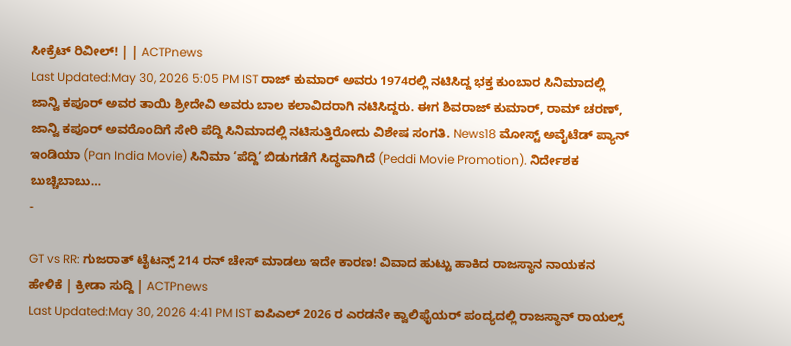ಸೀಕ್ರೆಟ್ ರಿವೀಲ್! | | ACTPnews
Last Updated:May 30, 2026 5:05 PM IST ರಾಜ್ ಕುಮಾರ್ ಅವರು 1974ರಲ್ಲಿ ನಟಿಸಿದ್ದ ಭಕ್ತ ಕುಂಬಾರ ಸಿನಿಮಾದಲ್ಲಿ ಜಾನ್ವಿ ಕಪೂರ್ ಅವರ ತಾಯಿ ಶ್ರೀದೇವಿ ಅವರು ಬಾಲ ಕಲಾವಿದರಾಗಿ ನಟಿಸಿದ್ದರು. ಈಗ ಶಿವರಾಜ್ ಕುಮಾರ್, ರಾಮ್ ಚರಣ್, ಜಾನ್ವಿ ಕಪೂರ್ ಅವರೊಂದಿಗೆ ಸೇರಿ ಪೆದ್ದಿ ಸಿನಿಮಾದಲ್ಲಿ ನಟಿಸುತ್ತಿರೋದು ವಿಶೇಷ ಸಂಗತಿ. News18 ಮೋಸ್ಟ್ ಅವೈಟೆಡ್ ಪ್ಯಾನ್ ಇಂಡಿಯಾ (Pan India Movie) ಸಿನಿಮಾ ‘ಪೆದ್ದಿ’ ಬಿಡುಗಡೆಗೆ ಸಿದ್ಧವಾಗಿದೆ (Peddi Movie Promotion). ನಿರ್ದೇಶಕ ಬುಚ್ಚಿಬಾಬು…
-

GT vs RR: ಗುಜರಾತ್ ಟೈಟನ್ಸ್ 214 ರನ್ ಚೇಸ್ ಮಾಡಲು ಇದೇ ಕಾರಣ! ವಿವಾದ ಹುಟ್ಟು ಹಾಕಿದ ರಾಜಸ್ಥಾನ ನಾಯಕನ ಹೇಳಿಕೆ | ಕ್ರೀಡಾ ಸುದ್ದಿ | ACTPnews
Last Updated:May 30, 2026 4:41 PM IST ಐಪಿಎಲ್ 2026 ರ ಎರಡನೇ ಕ್ವಾಲಿಫೈಯರ್ ಪಂದ್ಯದಲ್ಲಿ ರಾಜಸ್ಥಾನ್ ರಾಯಲ್ಸ್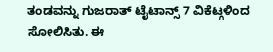ತಂಡವನ್ನು ಗುಜರಾತ್ ಟೈಟಾನ್ಸ್ 7 ವಿಕೆಟ್ಗಳಿಂದ ಸೋಲಿಸಿತು. ಈ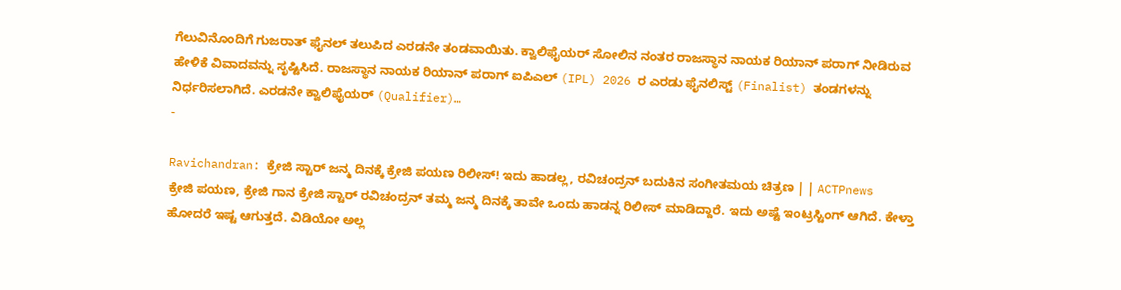ಗೆಲುವಿನೊಂದಿಗೆ ಗುಜರಾತ್ ಫೈನಲ್ ತಲುಪಿದ ಎರಡನೇ ತಂಡವಾಯಿತು. ಕ್ವಾಲಿಫೈಯರ್ ಸೋಲಿನ ನಂತರ ರಾಜಸ್ಥಾನ ನಾಯಕ ರಿಯಾನ್ ಪರಾಗ್ ನೀಡಿರುವ ಹೇಳಿಕೆ ವಿವಾದವನ್ನು ಸೃಷ್ಟಿಸಿದೆ. ರಾಜಸ್ಥಾನ ನಾಯಕ ರಿಯಾನ್ ಪರಾಗ್ ಐಪಿಎಲ್ (IPL) 2026 ರ ಎರಡು ಫೈನಲಿಸ್ಟ್ (Finalist) ತಂಡಗಳನ್ನು ನಿರ್ಧರಿಸಲಾಗಿದೆ. ಎರಡನೇ ಕ್ವಾಲಿಫೈಯರ್ (Qualifier)…
-

Ravichandran: ಕ್ರೇಜಿ ಸ್ಟಾರ್ ಜನ್ಮ ದಿನಕ್ಕೆ ಕ್ರೇಜಿ ಪಯಣ ರಿಲೀಸ್! ಇದು ಹಾಡಲ್ಲ, ರವಿಚಂದ್ರನ್ ಬದುಕಿನ ಸಂಗೀತಮಯ ಚಿತ್ರಣ | | ACTPnews
ಕ್ರೇಜಿ ಪಯಣ, ಕ್ರೇಜಿ ಗಾನ ಕ್ರೇಜಿ ಸ್ಟಾರ್ ರವಿಚಂದ್ರನ್ ತಮ್ಮ ಜನ್ಮ ದಿನಕ್ಕೆ ತಾವೇ ಒಂದು ಹಾಡನ್ನ ರಿಲೀಸ್ ಮಾಡಿದ್ದಾರೆ. ಇದು ಅಷ್ಟೆ ಇಂಟ್ರಸ್ಟಿಂಗ್ ಆಗಿದೆ. ಕೇಳ್ತಾ ಹೋದರೆ ಇಷ್ಟ ಆಗುತ್ತದೆ. ವಿಡಿಯೋ ಅಲ್ಲ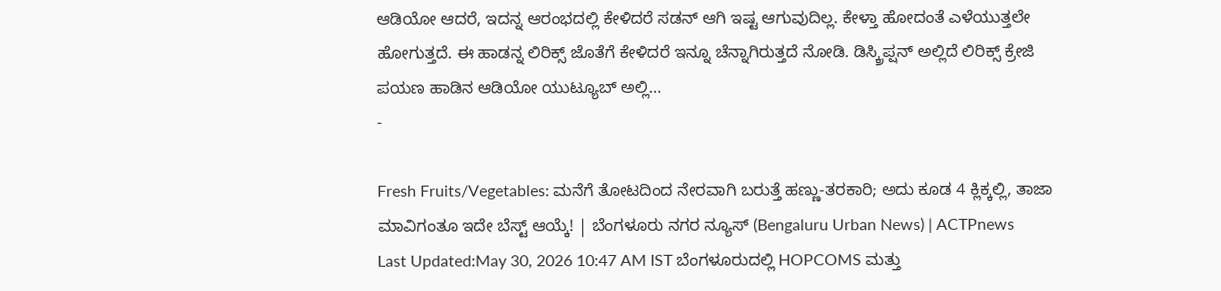ಆಡಿಯೋ ಆದರೆ, ಇದನ್ನ ಆರಂಭದಲ್ಲಿ ಕೇಳಿದರೆ ಸಡನ್ ಆಗಿ ಇಷ್ಟ ಆಗುವುದಿಲ್ಲ. ಕೇಳ್ತಾ ಹೋದಂತೆ ಎಳೆಯುತ್ತಲೇ ಹೋಗುತ್ತದೆ. ಈ ಹಾಡನ್ನ ಲಿರಿಕ್ಸ್ ಜೊತೆಗೆ ಕೇಳಿದರೆ ಇನ್ನೂ ಚೆನ್ನಾಗಿರುತ್ತದೆ ನೋಡಿ. ಡಿಸ್ಕ್ರಿಪ್ಷನ್ ಅಲ್ಲಿದೆ ಲಿರಿಕ್ಸ್ ಕ್ರೇಜಿ ಪಯಣ ಹಾಡಿನ ಆಡಿಯೋ ಯುಟ್ಯೂಬ್ ಅಲ್ಲಿ…
-

Fresh Fruits/Vegetables: ಮನೆಗೆ ತೋಟದಿಂದ ನೇರವಾಗಿ ಬರುತ್ತೆ ಹಣ್ಣು-ತರಕಾರಿ; ಅದು ಕೂಡ 4 ಕ್ಲಿಕ್ಕಲ್ಲಿ, ತಾಜಾ ಮಾವಿಗಂತೂ ಇದೇ ಬೆಸ್ಟ್ ಆಯ್ಕೆ! | ಬೆಂಗಳೂರು ನಗರ ನ್ಯೂಸ್ (Bengaluru Urban News) | ACTPnews
Last Updated:May 30, 2026 10:47 AM IST ಬೆಂಗಳೂರುದಲ್ಲಿ HOPCOMS ಮತ್ತು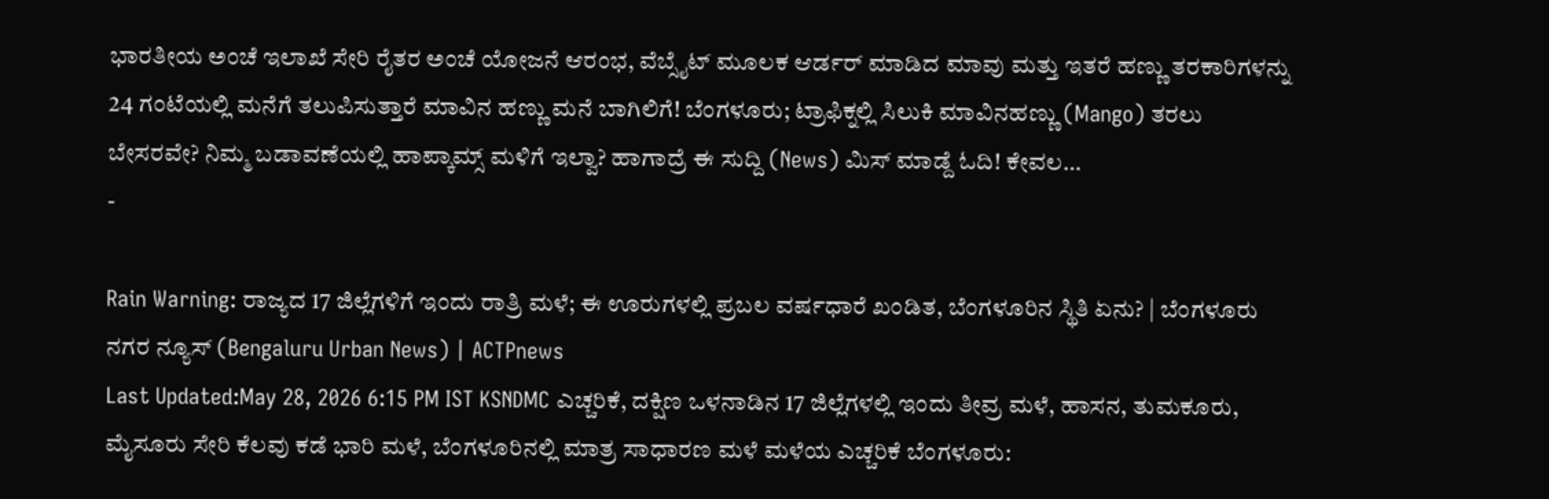ಭಾರತೀಯ ಅಂಚೆ ಇಲಾಖೆ ಸೇರಿ ರೈತರ ಅಂಚೆ ಯೋಜನೆ ಆರಂಭ, ವೆಬ್ಸೈಟ್ ಮೂಲಕ ಆರ್ಡರ್ ಮಾಡಿದ ಮಾವು ಮತ್ತು ಇತರೆ ಹಣ್ಣು ತರಕಾರಿಗಳನ್ನು 24 ಗಂಟೆಯಲ್ಲಿ ಮನೆಗೆ ತಲುಪಿಸುತ್ತಾರೆ ಮಾವಿನ ಹಣ್ಣು ಮನೆ ಬಾಗಿಲಿಗೆ! ಬೆಂಗಳೂರು; ಟ್ರಾಫಿಕ್ನಲ್ಲಿ ಸಿಲುಕಿ ಮಾವಿನಹಣ್ಣು (Mango) ತರಲು ಬೇಸರವೇ? ನಿಮ್ಮ ಬಡಾವಣೆಯಲ್ಲಿ ಹಾಪ್ಕಾಮ್ಸ್ ಮಳಿಗೆ ಇಲ್ವಾ? ಹಾಗಾದ್ರೆ ಈ ಸುದ್ದಿ (News) ಮಿಸ್ ಮಾಡ್ದೆ ಓದಿ! ಕೇವಲ…
-

Rain Warning: ರಾಜ್ಯದ 17 ಜಿಲ್ಲೆಗಳಿಗೆ ಇಂದು ರಾತ್ರಿ ಮಳೆ; ಈ ಊರುಗಳಲ್ಲಿ ಪ್ರಬಲ ವರ್ಷಧಾರೆ ಖಂಡಿತ, ಬೆಂಗಳೂರಿನ ಸ್ಥಿತಿ ಏನು? | ಬೆಂಗಳೂರು ನಗರ ನ್ಯೂಸ್ (Bengaluru Urban News) | ACTPnews
Last Updated:May 28, 2026 6:15 PM IST KSNDMC ಎಚ್ಚರಿಕೆ, ದಕ್ಷಿಣ ಒಳನಾಡಿನ 17 ಜಿಲ್ಲೆಗಳಲ್ಲಿ ಇಂದು ತೀವ್ರ ಮಳೆ, ಹಾಸನ, ತುಮಕೂರು, ಮೈಸೂರು ಸೇರಿ ಕೆಲವು ಕಡೆ ಭಾರಿ ಮಳೆ, ಬೆಂಗಳೂರಿನಲ್ಲಿ ಮಾತ್ರ ಸಾಧಾರಣ ಮಳೆ ಮಳೆಯ ಎಚ್ಚರಿಕೆ ಬೆಂಗಳೂರು: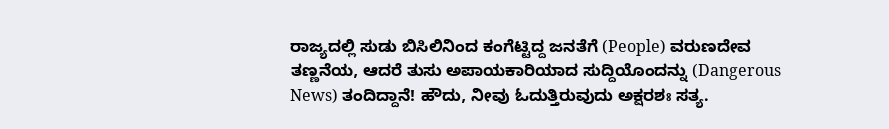ರಾಜ್ಯದಲ್ಲಿ ಸುಡು ಬಿಸಿಲಿನಿಂದ ಕಂಗೆಟ್ಟಿದ್ದ ಜನತೆಗೆ (People) ವರುಣದೇವ ತಣ್ಣನೆಯ, ಆದರೆ ತುಸು ಅಪಾಯಕಾರಿಯಾದ ಸುದ್ದಿಯೊಂದನ್ನು (Dangerous News) ತಂದಿದ್ದಾನೆ! ಹೌದು, ನೀವು ಓದುತ್ತಿರುವುದು ಅಕ್ಷರಶಃ ಸತ್ಯ.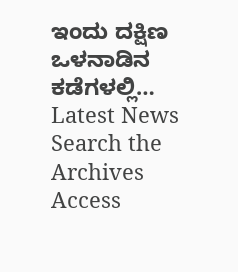ಇಂದು ದಕ್ಷಿಣ ಒಳನಾಡಿನ ಕಡೆಗಳಲ್ಲಿ…
Latest News
Search the Archives
Access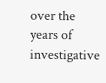over the years of investigative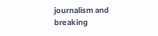journalism and breaking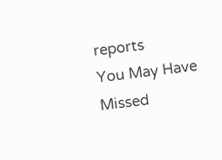reports
You May Have Missed